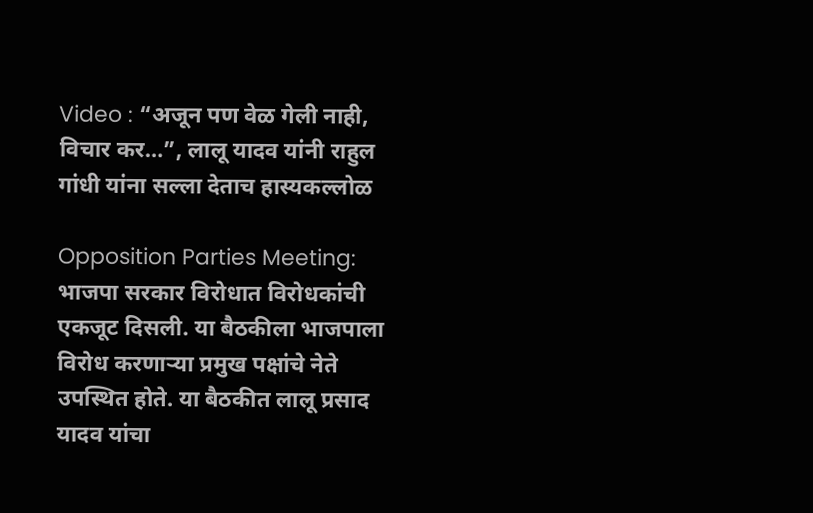Video : “अजून पण वेळ गेली नाही, विचार कर…”, लालू यादव यांनी राहुल गांधी यांना सल्ला देताच हास्यकल्लोळ

Opposition Parties Meeting: भाजपा सरकार विरोधात विरोधकांची एकजूट दिसली. या बैठकीला भाजपाला विरोध करणाऱ्या प्रमुख पक्षांचे नेते उपस्थित होते. या बैठकीत लालू प्रसाद यादव यांचा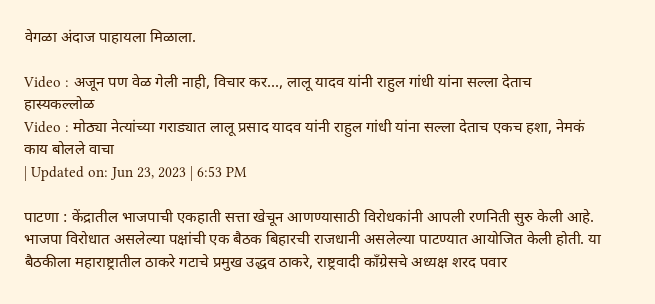वेगळा अंदाज पाहायला मिळाला.

Video : अजून पण वेळ गेली नाही, विचार कर..., लालू यादव यांनी राहुल गांधी यांना सल्ला देताच हास्यकल्लोळ
Video : मोठ्या नेत्यांच्या गराड्यात लालू प्रसाद यादव यांनी राहुल गांधी यांना सल्ला देताच एकच हशा, नेमकं काय बोलले वाचा
| Updated on: Jun 23, 2023 | 6:53 PM

पाटणा : केंद्रातील भाजपाची एकहाती सत्ता खेचून आणण्यासाठी विरोधकांनी आपली रणनिती सुरु केली आहे. भाजपा विरोधात असलेल्या पक्षांची एक बैठक बिहारची राजधानी असलेल्या पाटण्यात आयोजित केली होती. या बैठकीला महाराष्ट्रातील ठाकरे गटाचे प्रमुख उद्धव ठाकरे, राष्ट्रवादी काँग्रेसचे अध्यक्ष शरद पवार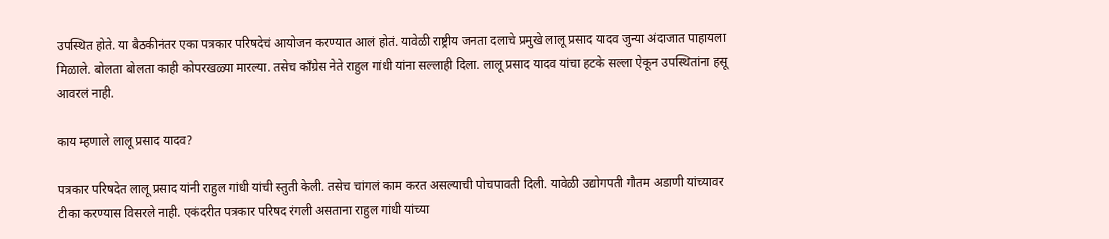उपस्थित होते. या बैठकीनंतर एका पत्रकार परिषदेचं आयोजन करण्यात आलं होतं. यावेळी राष्ट्रीय जनता दलाचे प्रमुखे लालू प्रसाद यादव जुन्या अंदाजात पाहायला मिळाले. बोलता बोलता काही कोपरखळ्या मारल्या. तसेच काँग्रेस नेते राहुल गांधी यांना सल्लाही दिला. लालू प्रसाद यादव यांचा हटके सल्ला ऐकून उपस्थितांना हसू आवरलं नाही.

काय म्हणाले लालू प्रसाद यादव?

पत्रकार परिषदेत लालू प्रसाद यांनी राहुल गांधी यांची स्तुती केली. तसेच चांगलं काम करत असल्याची पोचपावती दिली. यावेळी उद्योगपती गौतम अडाणी यांच्यावर टीका करण्यास विसरले नाही. एकंदरीत पत्रकार परिषद रंगली असताना राहुल गांधी यांच्या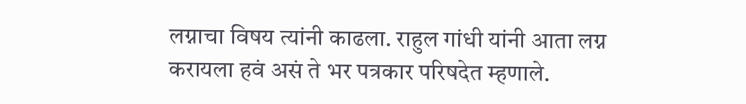लग्नाचा विषय त्यांनी काढला. राहुल गांधी यांनी आता लग्न करायला हवं असं ते भर पत्रकार परिषदेत म्हणाले.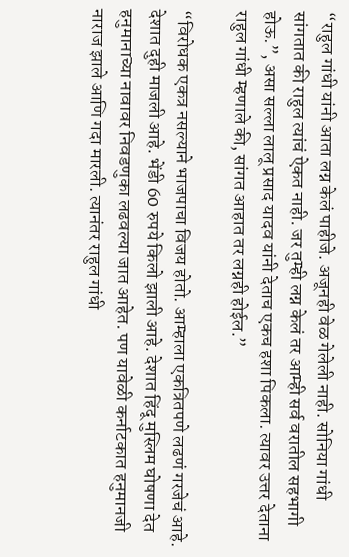“राहुल गांधी यांनी आता लग्न केलं पाहीजे. अजूनही वेळ गेलेली नाही. सोनिया गांधी सांगतात की राहुल त्यांचं ऐकत नाही. जर तुम्ही लग्न केलं तर आम्ही सर्व वरातील सहभागी होऊ.”, असा सल्ला लालू प्रसाद यादव यांनी देताच एकच हशा पिकला. त्यावर उत्तर देताना राहुल गांधी म्हणाले की, सांगत आहात तर लग्नही होईल.”

“विरोधक एकत्र नसल्याने भाजपाचा विजय होतो. आम्हाला एकत्रितपणे लढणं गरजेचं आहे. देशात दुही माजली आहे. भेंडी 60 रुपये किलो झाली आहे. देशात हिंदू मुस्लिम घोषणा देत हनुमानाच्या नावावर निवडणुका लढवल्या जात आहेत. पण यावेळी कर्नाटकात हनुमानजी नाराज झाले आणि गदा मारली. त्यानंतर राहुल गांधी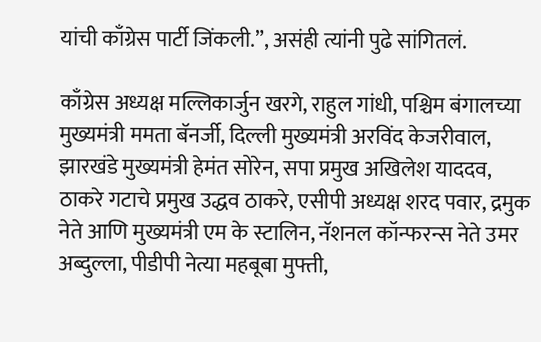यांची काँग्रेस पार्टी जिंकली.”, असंही त्यांनी पुढे सांगितलं.

काँग्रेस अध्यक्ष मल्लिकार्जुन खरगे, राहुल गांधी, पश्चिम बंगालच्या मुख्यमंत्री ममता बॅनर्जी, दिल्ली मुख्यमंत्री अरविंद केजरीवाल, झारखंडे मुख्यमंत्री हेमंत सोरेन, सपा प्रमुख अखिलेश याददव, ठाकरे गटाचे प्रमुख उद्धव ठाकरे, एसीपी अध्यक्ष शरद पवार, द्रमुक नेते आणि मुख्यमंत्री एम के स्टालिन, नॅशनल कॉन्फरन्स नेते उमर अब्दुल्ला, पीडीपी नेत्या महबूबा मुफ्ती,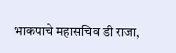भाकपाचे महासचिव डी राजा,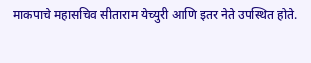माकपाचे महासचिव सीताराम येच्युरी आणि इतर नेते उपस्थित होते.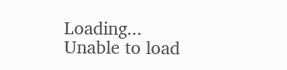Loading...
Unable to load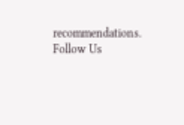recommendations.
Follow Us